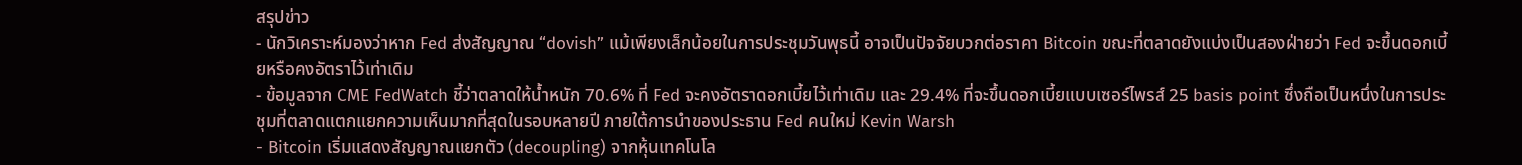สรุปข่าว
- นักวิเคราะห์มองว่าหาก Fed ส่งสัญญาณ “dovish” แม้เพียงเล็กน้อยในการประชุมวันพุธนี้ อาจเป็นปัจจัยบวกต่อราคา Bitcoin ขณะที่ตลาดยังแบ่งเป็นสองฝ่ายว่า Fed จะขึ้นดอกเบี้ยหรือคงอัตราไว้เท่าเดิม
- ข้อมูลจาก CME FedWatch ชี้ว่าตลาดให้น้ำหนัก 70.6% ที่ Fed จะคงอัตราดอกเบี้ยไว้เท่าเดิม และ 29.4% ที่จะขึ้นดอกเบี้ยแบบเซอร์ไพรส์ 25 basis point ซึ่งถือเป็นหนึ่งในการประชุมที่ตลาดแตกแยกความเห็นมากที่สุดในรอบหลายปี ภายใต้การนำของประธาน Fed คนใหม่ Kevin Warsh
- Bitcoin เริ่มแสดงสัญญาณแยกตัว (decoupling) จากหุ้นเทคโนโล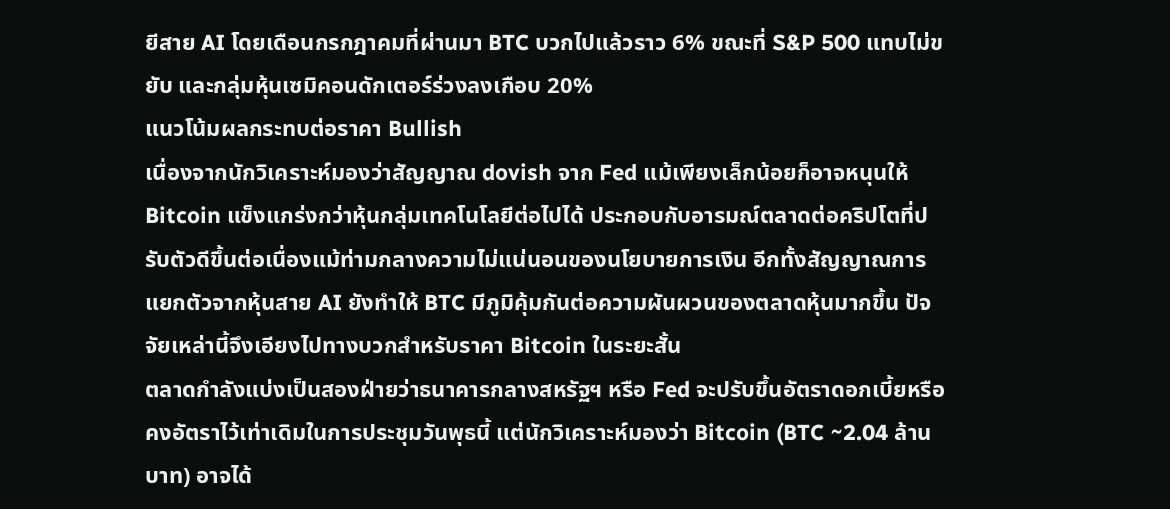ยีสาย AI โดยเดือนกรกฎาคมที่ผ่านมา BTC บวกไปแล้วราว 6% ขณะที่ S&P 500 แทบไม่ขยับ และกลุ่มหุ้นเซมิคอนดักเตอร์ร่วงลงเกือบ 20%
แนวโน้มผลกระทบต่อราคา Bullish
เนื่องจากนักวิเคราะห์มองว่าสัญญาณ dovish จาก Fed แม้เพียงเล็กน้อยก็อาจหนุนให้ Bitcoin แข็งแกร่งกว่าหุ้นกลุ่มเทคโนโลยีต่อไปได้ ประกอบกับอารมณ์ตลาดต่อคริปโตที่ปรับตัวดีขึ้นต่อเนื่องแม้ท่ามกลางความไม่แน่นอนของนโยบายการเงิน อีกทั้งสัญญาณการแยกตัวจากหุ้นสาย AI ยังทำให้ BTC มีภูมิคุ้มกันต่อความผันผวนของตลาดหุ้นมากขึ้น ปัจจัยเหล่านี้จึงเอียงไปทางบวกสำหรับราคา Bitcoin ในระยะสั้น
ตลาดกำลังแบ่งเป็นสองฝ่ายว่าธนาคารกลางสหรัฐฯ หรือ Fed จะปรับขึ้นอัตราดอกเบี้ยหรือคงอัตราไว้เท่าเดิมในการประชุมวันพุธนี้ แต่นักวิเคราะห์มองว่า Bitcoin (BTC ~2.04 ล้านบาท) อาจได้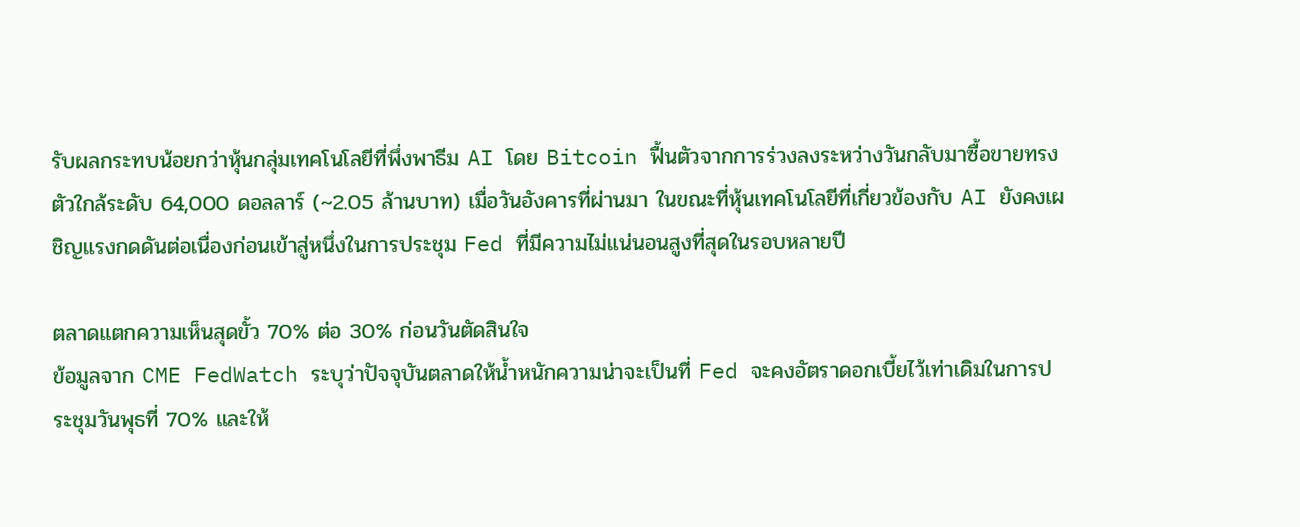รับผลกระทบน้อยกว่าหุ้นกลุ่มเทคโนโลยีที่พึ่งพาธีม AI โดย Bitcoin ฟื้นตัวจากการร่วงลงระหว่างวันกลับมาซื้อขายทรงตัวใกล้ระดับ 64,000 ดอลลาร์ (~2.05 ล้านบาท) เมื่อวันอังคารที่ผ่านมา ในขณะที่หุ้นเทคโนโลยีที่เกี่ยวข้องกับ AI ยังคงเผชิญแรงกดดันต่อเนื่องก่อนเข้าสู่หนึ่งในการประชุม Fed ที่มีความไม่แน่นอนสูงที่สุดในรอบหลายปี

ตลาดแตกความเห็นสุดขั้ว 70% ต่อ 30% ก่อนวันตัดสินใจ
ข้อมูลจาก CME FedWatch ระบุว่าปัจจุบันตลาดให้น้ำหนักความน่าจะเป็นที่ Fed จะคงอัตราดอกเบี้ยไว้เท่าเดิมในการประชุมวันพุธที่ 70% และให้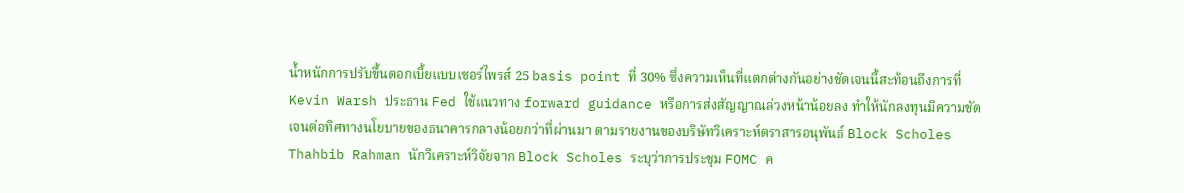น้ำหนักการปรับขึ้นดอกเบี้ยแบบเซอร์ไพรส์ 25 basis point ที่ 30% ซึ่งความเห็นที่แตกต่างกันอย่างชัดเจนนี้สะท้อนถึงการที่ Kevin Warsh ประธาน Fed ใช้แนวทาง forward guidance หรือการส่งสัญญาณล่วงหน้าน้อยลง ทำให้นักลงทุนมีความชัดเจนต่อทิศทางนโยบายของธนาคารกลางน้อยกว่าที่ผ่านมา ตามรายงานของบริษัทวิเคราะห์ตราสารอนุพันธ์ Block Scholes
Thahbib Rahman นักวิเคราะห์วิจัยจาก Block Scholes ระบุว่าการประชุม FOMC ค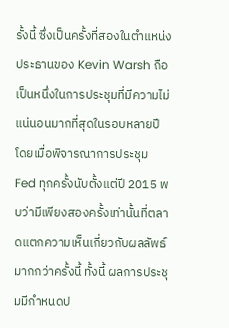รั้งนี้ ซึ่งเป็นครั้งที่สองในตำแหน่งประธานของ Kevin Warsh ถือเป็นหนึ่งในการประชุมที่มีความไม่แน่นอนมากที่สุดในรอบหลายปี โดยเมื่อพิจารณาการประชุม Fed ทุกครั้งนับตั้งแต่ปี 2015 พบว่ามีเพียงสองครั้งเท่านั้นที่ตลาดแตกความเห็นเกี่ยวกับผลลัพธ์มากกว่าครั้งนี้ ทั้งนี้ ผลการประชุมมีกำหนดป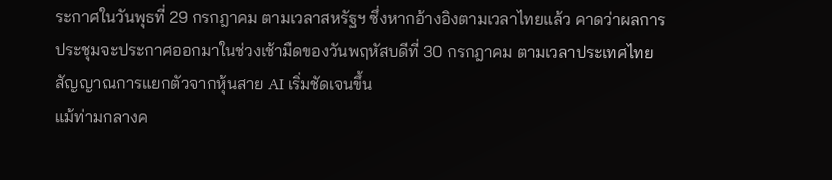ระกาศในวันพุธที่ 29 กรกฎาคม ตามเวลาสหรัฐฯ ซึ่งหากอ้างอิงตามเวลาไทยแล้ว คาดว่าผลการประชุมจะประกาศออกมาในช่วงเช้ามืดของวันพฤหัสบดีที่ 30 กรกฎาคม ตามเวลาประเทศไทย
สัญญาณการแยกตัวจากหุ้นสาย AI เริ่มชัดเจนขึ้น
แม้ท่ามกลางค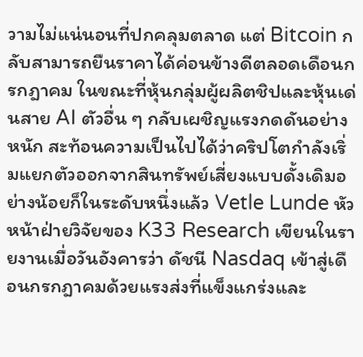วามไม่แน่นอนที่ปกคลุมตลาด แต่ Bitcoin กลับสามารถยืนราคาได้ค่อนข้างดีตลอดเดือนกรกฎาคม ในขณะที่หุ้นกลุ่มผู้ผลิตชิปและหุ้นเด่นสาย AI ตัวอื่น ๆ กลับเผชิญแรงกดดันอย่างหนัก สะท้อนความเป็นไปได้ว่าคริปโตกำลังเริ่มแยกตัวออกจากสินทรัพย์เสี่ยงแบบดั้งเดิมอย่างน้อยก็ในระดับหนึ่งแล้ว Vetle Lunde หัวหน้าฝ่ายวิจัยของ K33 Research เขียนในรายงานเมื่อวันอังคารว่า ดัชนี Nasdaq เข้าสู่เดือนกรกฎาคมด้วยแรงส่งที่แข็งแกร่งและ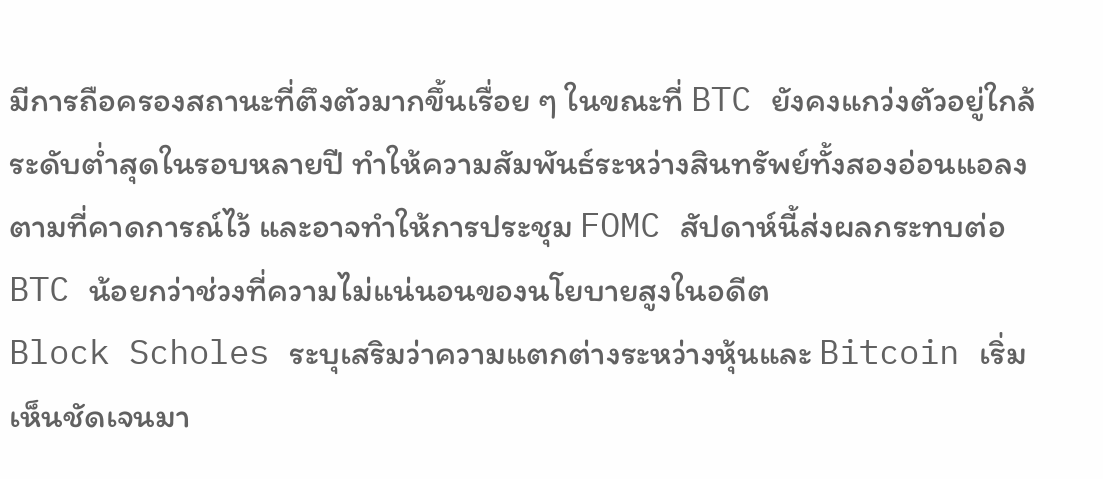มีการถือครองสถานะที่ตึงตัวมากขึ้นเรื่อย ๆ ในขณะที่ BTC ยังคงแกว่งตัวอยู่ใกล้ระดับต่ำสุดในรอบหลายปี ทำให้ความสัมพันธ์ระหว่างสินทรัพย์ทั้งสองอ่อนแอลงตามที่คาดการณ์ไว้ และอาจทำให้การประชุม FOMC สัปดาห์นี้ส่งผลกระทบต่อ BTC น้อยกว่าช่วงที่ความไม่แน่นอนของนโยบายสูงในอดีต
Block Scholes ระบุเสริมว่าความแตกต่างระหว่างหุ้นและ Bitcoin เริ่มเห็นชัดเจนมา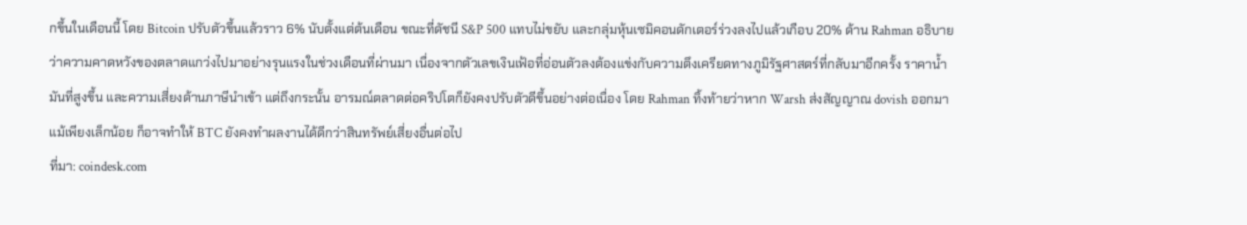กขึ้นในเดือนนี้ โดย Bitcoin ปรับตัวขึ้นแล้วราว 6% นับตั้งแต่ต้นเดือน ขณะที่ดัชนี S&P 500 แทบไม่ขยับ และกลุ่มหุ้นเซมิคอนดักเตอร์ร่วงลงไปแล้วเกือบ 20% ด้าน Rahman อธิบายว่าความคาดหวังของตลาดแกว่งไปมาอย่างรุนแรงในช่วงเดือนที่ผ่านมา เนื่องจากตัวเลขเงินเฟ้อที่อ่อนตัวลงต้องแข่งกับความตึงเครียดทางภูมิรัฐศาสตร์ที่กลับมาอีกครั้ง ราคาน้ำมันที่สูงขึ้น และความเสี่ยงด้านภาษีนำเข้า แต่ถึงกระนั้น อารมณ์ตลาดต่อคริปโตก็ยังคงปรับตัวดีขึ้นอย่างต่อเนื่อง โดย Rahman ทิ้งท้ายว่าหาก Warsh ส่งสัญญาณ dovish ออกมาแม้เพียงเล็กน้อย ก็อาจทำให้ BTC ยังคงทำผลงานได้ดีกว่าสินทรัพย์เสี่ยงอื่นต่อไป
ที่มา: coindesk.com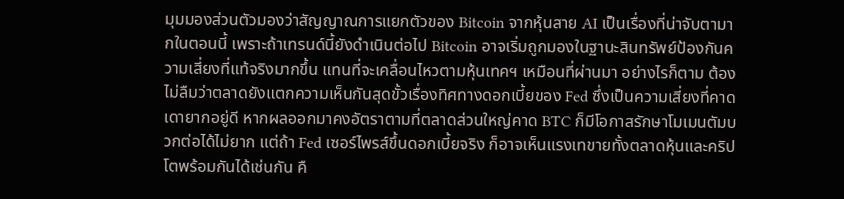มุมมองส่วนตัวมองว่าสัญญาณการแยกตัวของ Bitcoin จากหุ้นสาย AI เป็นเรื่องที่น่าจับตามากในตอนนี้ เพราะถ้าเทรนด์นี้ยังดำเนินต่อไป Bitcoin อาจเริ่มถูกมองในฐานะสินทรัพย์ป้องกันความเสี่ยงที่แท้จริงมากขึ้น แทนที่จะเคลื่อนไหวตามหุ้นเทคฯ เหมือนที่ผ่านมา อย่างไรก็ตาม ต้องไม่ลืมว่าตลาดยังแตกความเห็นกันสุดขั้วเรื่องทิศทางดอกเบี้ยของ Fed ซึ่งเป็นความเสี่ยงที่คาดเดายากอยู่ดี หากผลออกมาคงอัตราตามที่ตลาดส่วนใหญ่คาด BTC ก็มีโอกาสรักษาโมเมนตัมบวกต่อได้ไม่ยาก แต่ถ้า Fed เซอร์ไพรส์ขึ้นดอกเบี้ยจริง ก็อาจเห็นแรงเทขายทั้งตลาดหุ้นและคริปโตพร้อมกันได้เช่นกัน คื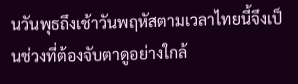นวันพุธถึงเช้าวันพฤหัสตามเวลาไทยนี้จึงเป็นช่วงที่ต้องจับตาดูอย่างใกล้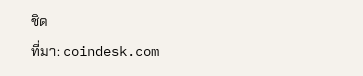ชิด
ที่มา: coindesk.com